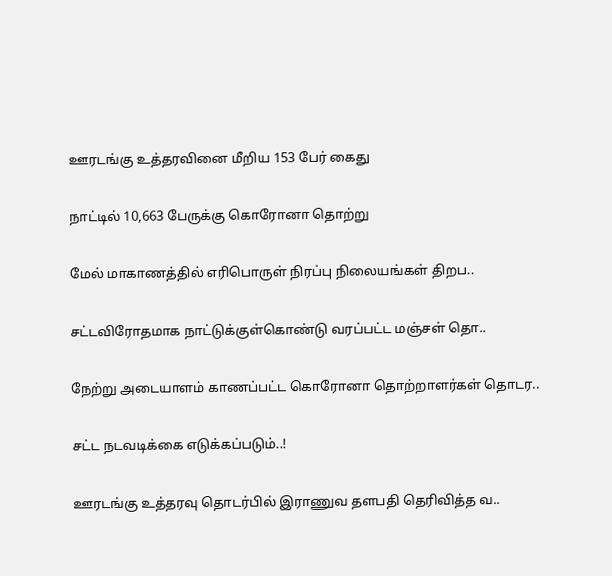ஊரடங்கு உத்தரவினை மீறிய 153 பேர் கைது

நாட்டில் 10,663 பேருக்கு கொரோனா தொற்று

மேல் மாகாணத்தில் எரிபொருள் நிரப்பு நிலையங்கள் திறப..

சட்டவிரோதமாக நாட்டுக்குள்கொண்டு வரப்பட்ட மஞ்சள் தொ..

நேற்று அடையாளம் காணப்பட்ட கொரோனா தொற்றாளர்கள் தொடர..

சட்ட நடவடிக்கை எடுக்கப்படும்..!

ஊரடங்கு உத்தரவு தொடர்பில் இராணுவ தளபதி தெரிவித்த வ..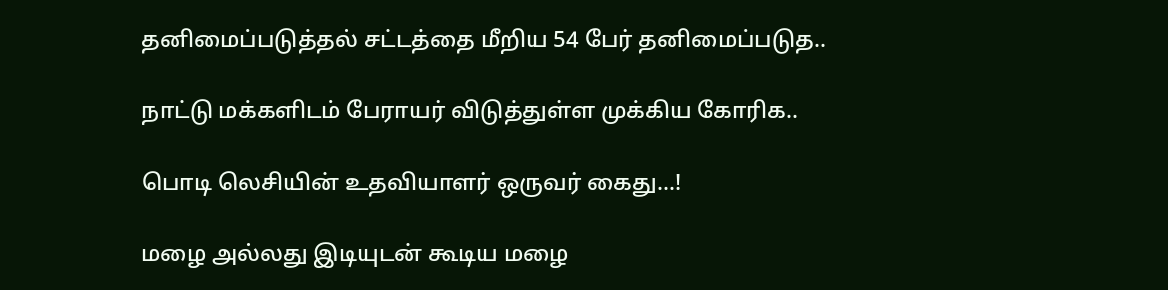தனிமைப்படுத்தல் சட்டத்தை மீறிய 54 பேர் தனிமைப்படுத..

நாட்டு மக்களிடம் பேராயர் விடுத்துள்ள முக்கிய கோரிக..

பொடி லெசியின் உதவியாளர் ஒருவர் கைது...!

மழை அல்லது இடியுடன் கூடிய மழை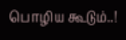பொழிய கூடும்..!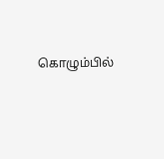கொழும்பில்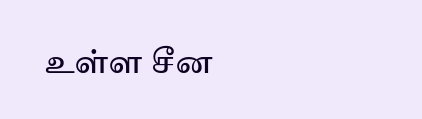உள்ள சீன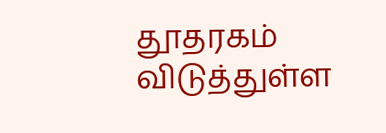தூதரகம் விடுத்துள்ள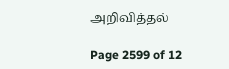அறிவித்தல்

Page 2599 of 12